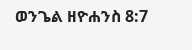ወንጌል ዘዮሐንስ 8:7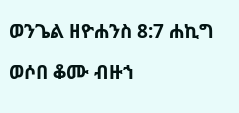ወንጌል ዘዮሐንስ 8:7 ሐኪግ

ወሶበ ቆሙ ብዙኀ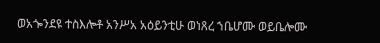ወአጐንደዩ ተስእሎቶ አንሥአ አዕይንቲሁ ወነጸረ ኀቤሆሙ ወይቤሎሙ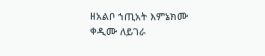ዘአልቦ ኀጢአት እምኔክሙ ቀዲሙ ለይገራ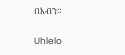በእብን።

Uhlelo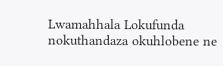Lwamahhala Lokufunda nokuthandaza okuhlobene ne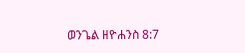ወንጌል ዘዮሐንስ 8:7